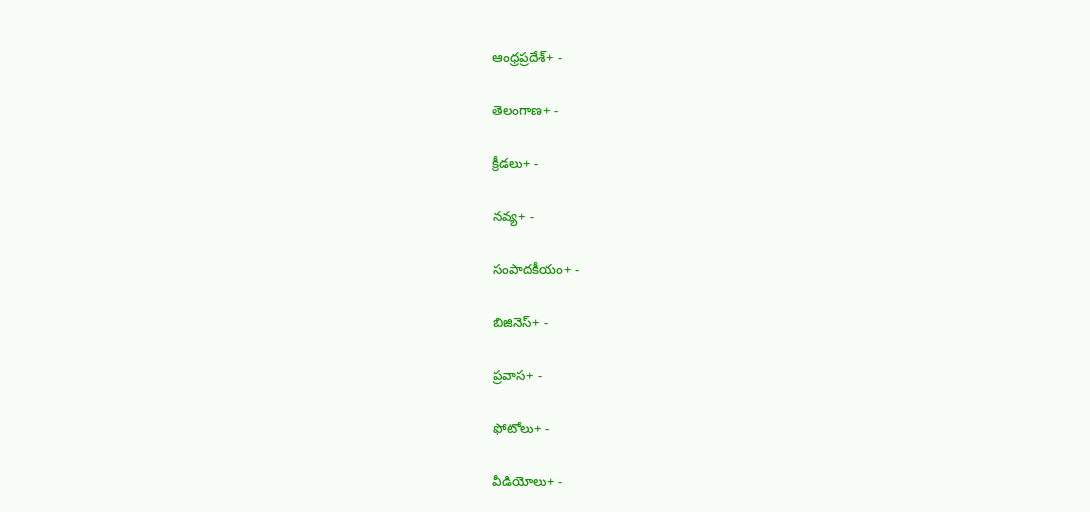ఆంధ్రప్రదేశ్+ -

తెలంగాణ+ -

క్రీడలు+ -

నవ్య+ -

సంపాదకీయం+ -

బిజినెస్+ -

ప్రవాస+ -

ఫోటోలు+ -

వీడియోలు+ -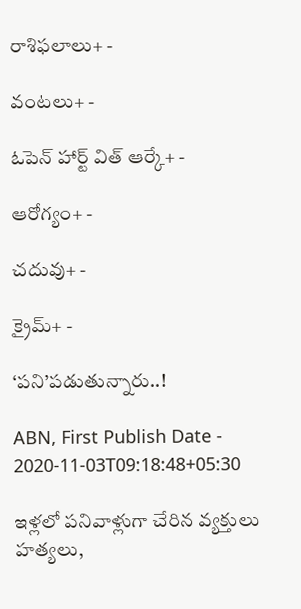రాశిఫలాలు+ -

వంటలు+ -

ఓపెన్ హార్ట్ విత్ ఆర్కే+ -

ఆరోగ్యం+ -

చదువు+ -

క్రైమ్+ -

‘పని’పడుతున్నారు..!

ABN, First Publish Date - 2020-11-03T09:18:48+05:30

ఇళ్లలో పనివాళ్లుగా చేరిన వ్యక్తులు హత్యలు,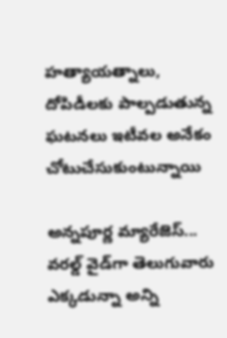హత్యాయత్నాలు, దోపిడీలకు పాల్పడుతున్న ఘటనలు ఇటీవల అనేకం చోటుచేసుకుంటున్నాయి

అన్నపూర్ణ మ్యారేజెస్... వరల్డ్ వైడ్‌గా తెలుగువారు ఎక్కడున్నా అన్ని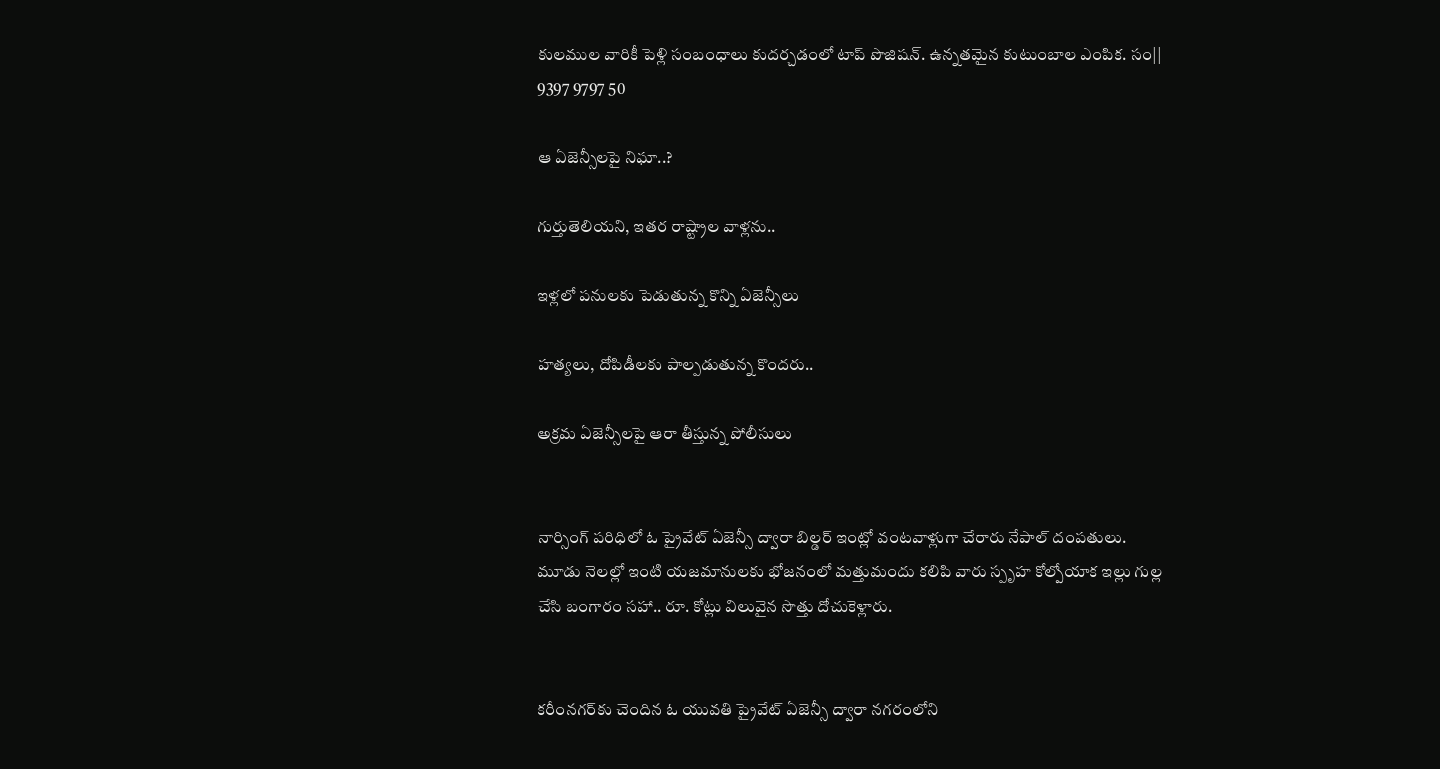కులముల వారికీ పెళ్లి సంబంధాలు కుదర్చడంలో టాప్ పొజిషన్. ఉన్నతమైన కుటుంబాల ఎంపిక. సం|| 9397 9797 50

ఆ ఏజెన్సీలపై నిఘా..?

గుర్తుతెలియని, ఇతర రాష్ట్రాల వాళ్లను..

ఇళ్లలో పనులకు పెడుతున్న కొన్ని ఏజెన్సీలు

హత్యలు, దోపిడీలకు పాల్పడుతున్న కొందరు..

అక్రమ ఏజెన్సీలపై ఆరా తీస్తున్న పోలీసులు


నార్సింగ్‌ పరిధిలో ఓ ప్రైవేట్‌ ఏజెన్సీ ద్వారా బిల్డర్‌ ఇంట్లో వంటవాళ్లుగా చేరారు నేపాల్‌ దంపతులు. మూడు నెలల్లో ఇంటి యజమానులకు భోజనంలో మత్తుమందు కలిపి వారు స్పృహ కోల్పోయాక ఇల్లు గుల్ల చేసి బంగారం సహా.. రూ. కోట్లు విలువైన సొత్తు దోచుకెళ్లారు.


కరీంనగర్‌కు చెందిన ఓ యువతి ప్రైవేట్‌ ఏజెన్సీ ద్వారా నగరంలోని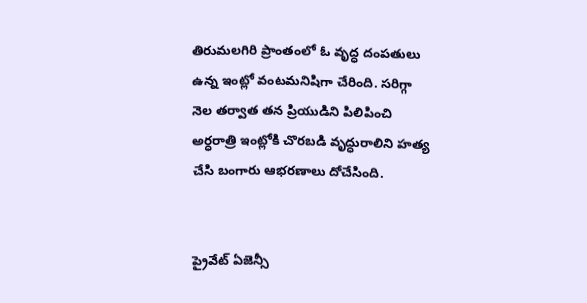తిరుమలగిరి ప్రాంతంలో ఓ వృద్ధ దంపతులు ఉన్న ఇంట్లో వంటమనిషిగా చేరింది. సరిగ్గా నెల తర్వాత తన ప్రియుడిని పిలిపించి అర్ధరాత్రి ఇంట్లోకి చొరబడి వృద్ధురాలిని హత్య చేసి బంగారు ఆభరణాలు దోచేసింది.


ప్రైవేట్‌ ఏజెన్సీ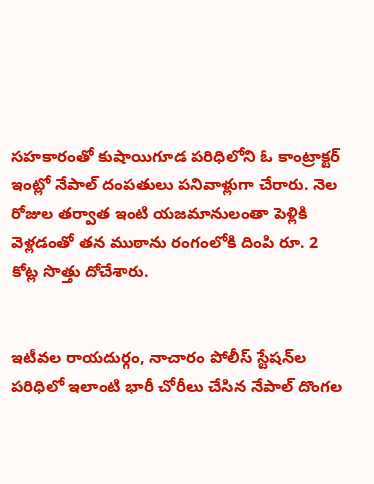సహకారంతో కుషాయిగూడ పరిధిలోని ఓ కాంట్రాక్టర్‌ ఇంట్లో నేపాల్‌ దంపతులు పనివాళ్లుగా చేరారు. నెల రోజుల తర్వాత ఇంటి యజమానులంతా పెళ్లికి వెళ్లడంతో తన ముఠాను రంగంలోకి దింపి రూ. 2 కోట్ల సొత్తు దోచేశారు.


ఇటీవల రాయదుర్గం, నాచారం పోలీస్‌ స్టేషన్‌ల పరిధిలో ఇలాంటి భారీ చోరీలు చేసిన నేపాల్‌ దొంగల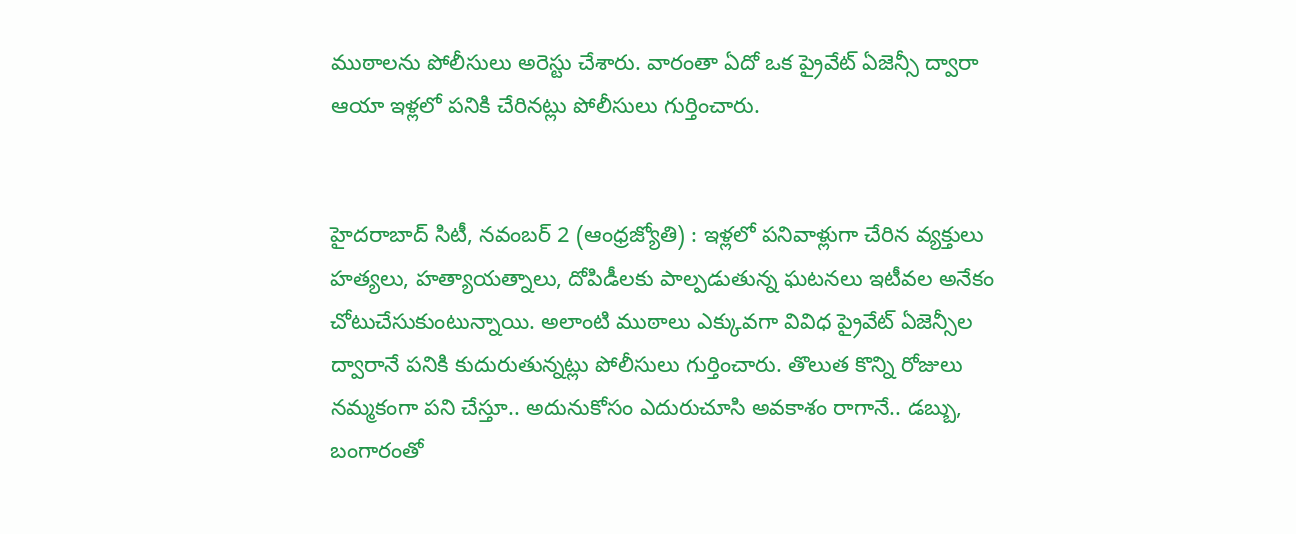ముఠాలను పోలీసులు అరెస్టు చేశారు. వారంతా ఏదో ఒక ప్రైవేట్‌ ఏజెన్సీ ద్వారా ఆయా ఇళ్లలో పనికి చేరినట్లు పోలీసులు గుర్తించారు.


హైదరాబాద్‌ సిటీ, నవంబర్‌ 2 (ఆంధ్రజ్యోతి) : ఇళ్లలో పనివాళ్లుగా చేరిన వ్యక్తులు హత్యలు, హత్యాయత్నాలు, దోపిడీలకు పాల్పడుతున్న ఘటనలు ఇటీవల అనేకం చోటుచేసుకుంటున్నాయి. అలాంటి ముఠాలు ఎక్కువగా వివిధ ప్రైవేట్‌ ఏజెన్సీల ద్వారానే పనికి కుదురుతున్నట్లు పోలీసులు గుర్తించారు. తొలుత కొన్ని రోజులు నమ్మకంగా పని చేస్తూ.. అదునుకోసం ఎదురుచూసి అవకాశం రాగానే.. డబ్బు, బంగారంతో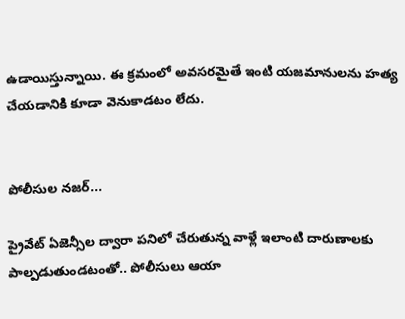ఉడాయిస్తున్నాయి. ఈ క్రమంలో అవసరమైతే ఇంటి యజమానులను హత్య చేయడానికి కూడా వెనుకాడటం లేదు.


పోలీసుల నజర్‌...

ప్రైవేట్‌ ఏజెన్సీల ద్వారా పనిలో చేరుతున్న వాళ్లే ఇలాంటి దారుణాలకు పాల్పడుతుండటంతో.. పోలీసులు ఆయా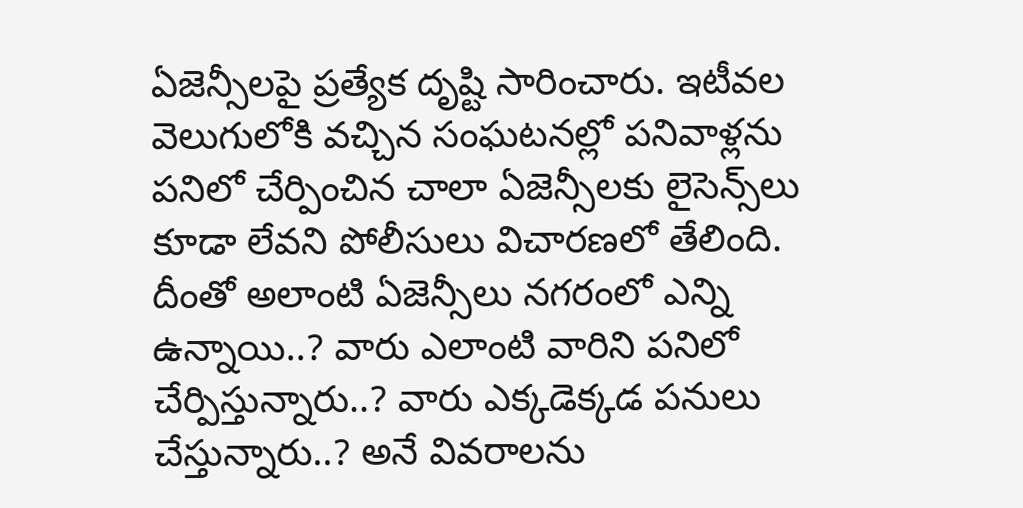ఏజెన్సీలపై ప్రత్యేక దృష్టి సారించారు. ఇటీవల వెలుగులోకి వచ్చిన సంఘటనల్లో పనివాళ్లను పనిలో చేర్పించిన చాలా ఏజెన్సీలకు లైసెన్స్‌లు కూడా లేవని పోలీసులు విచారణలో తేలింది. దీంతో అలాంటి ఏజెన్సీలు నగరంలో ఎన్ని ఉన్నాయి..? వారు ఎలాంటి వారిని పనిలో చేర్పిస్తున్నారు..? వారు ఎక్కడెక్కడ పనులు చేస్తున్నారు..? అనే వివరాలను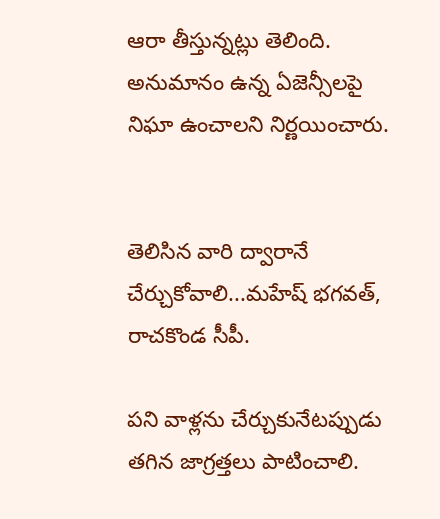ఆరా తీస్తున్నట్లు తెలింది. అనుమానం ఉన్న ఏజెన్సీలపై నిఘా ఉంచాలని నిర్ణయించారు.


తెలిసిన వారి ద్వారానే చేర్చుకోవాలి...మహేష్‌ భగవత్‌, రాచకొండ సీపీ.

పని వాళ్లను చేర్చుకునేటప్పుడు తగిన జాగ్రత్తలు పాటించాలి.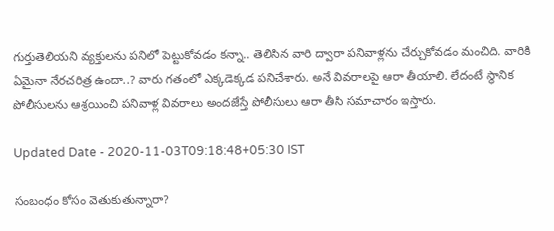గుర్తుతెలియని వ్యక్తులను పనిలో పెట్టుకోవడం కన్నా.. తెలిసిన వారి ద్వారా పనివాళ్లను చేర్చుకోవడం మంచిది. వారికి ఏమైనా నేరచరిత్ర ఉందా..? వారు గతంలో ఎక్కడెక్కడ పనిచేశారు. అనే వివరాలపై ఆరా తీయాలి. లేదంటే స్థానిక పోలీసులను ఆశ్రయించి పనివాళ్ల వివరాలు అందజేస్తే పోలీసులు ఆరా తీసి సమాచారం ఇస్తారు.

Updated Date - 2020-11-03T09:18:48+05:30 IST

సంబంధం కోసం వెతుకుతున్నారా?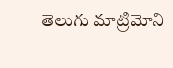తెలుగు మాట్రిమోని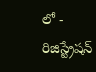లో - రిజిస్ట్రేషన్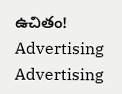ఉచితం!
Advertising
Advertising